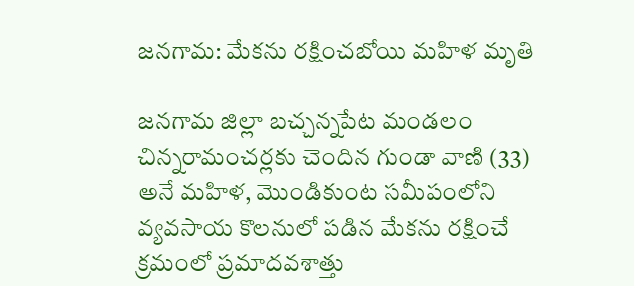జనగామ: మేకను రక్షించబోయి మహిళ మృతి

జనగామ జిల్లా బచ్చన్నపేట మండలం చిన్నరామంచర్లకు చెందిన గుండా వాణి (33) అనే మహిళ, మొండికుంట సమీపంలోని వ్యవసాయ కొలనులో పడిన మేకను రక్షించే క్రమంలో ప్రమాదవశాత్తు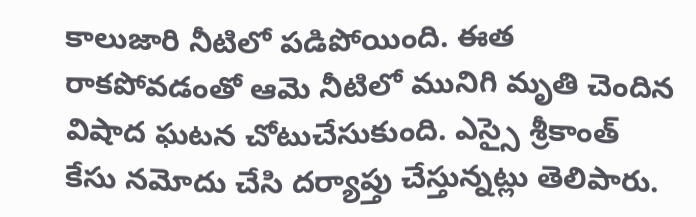కాలుజారి నీటిలో పడిపోయింది. ఈత రాకపోవడంతో ఆమె నీటిలో మునిగి మృతి చెందిన విషాద ఘటన చోటుచేసుకుంది. ఎస్సై శ్రీకాంత్ కేసు నమోదు చేసి దర్యాప్తు చేస్తున్నట్లు తెలిపారు.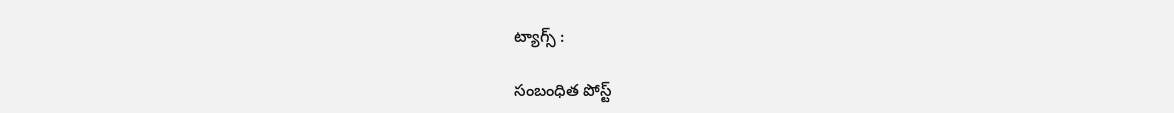ట్యాగ్స్ :

సంబంధిత పోస్ట్